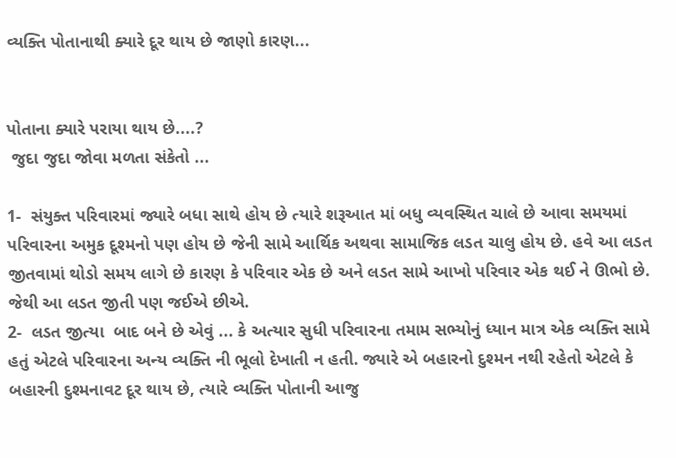વ્યક્તિ પોતાનાથી ક્યારે દૂર થાય છે જાણો કારણ...


પોતાના ક્યારે પરાયા થાય છે....?
 જુદા જુદા જોવા મળતા સંકેતો ...

1-  સંયુક્ત પરિવારમાં જ્યારે બધા સાથે હોય છે ત્યારે શરૂઆત માં બધુ વ્યવસ્થિત ચાલે છે આવા સમયમાં પરિવારના અમુક દૂશ્મનો પણ હોય છે જેની સામે આર્થિક અથવા સામાજિક લડત ચાલુ હોય છે. હવે આ લડત જીતવામાં થોડો સમય લાગે છે કારણ કે પરિવાર એક છે અને લડત સામે આખો પરિવાર એક થઈ ને ઊભો છે. જેથી આ લડત જીતી પણ જઈએ છીએ.
2-  લડત જીત્યા  બાદ બને છે એવું ... કે અત્યાર સુધી પરિવારના તમામ સભ્યોનું ધ્યાન માત્ર એક વ્યક્તિ સામે હતું એટલે પરિવારના અન્ય વ્યક્તિ ની ભૂલો દેખાતી ન હતી. જ્યારે એ બહારનો દુશ્મન નથી રહેતો એટલે કે બહારની દુશ્મનાવટ દૂર થાય છે, ત્યારે વ્યક્તિ પોતાની આજુ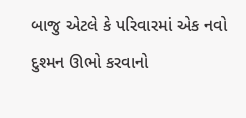બાજુ એટલે કે પરિવારમાં એક નવો દુશ્મન ઊભો કરવાનો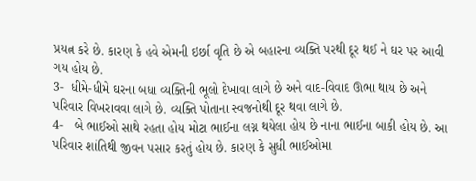પ્રયત્ન કરે છે. કારણ કે હવે એમની ઇર્છા વૃતિ છે એ બહારના વ્યક્તિ પરથી દૂર થઈ ને ઘર પર આવી ગય હોય છે.
3-  ધીમે-ધીમે ઘરના બધા વ્યક્તિની ભૂલો દેખાવા લાગે છે અને વાદ-વિવાદ ઊભા થાય છે અને પરિવાર વિખરાવવા લાગે છે. વ્યક્તિ પોતાના સ્વજનોથી દૂર થવા લાગે છે.
4-   બે ભાઈઓ સાથે રહતા હોય મોટા ભાઈના લગ્ન થયેલા હોય છે નાના ભાઈના બાકી હોય છે. આ પરિવાર શાંતિથી જીવન પસાર કરતું હોય છે. કારણ કે સુધી ભાઈઓમા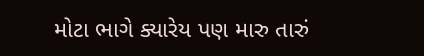મોટા ભાગે ક્યારેય પણ મારુ તારું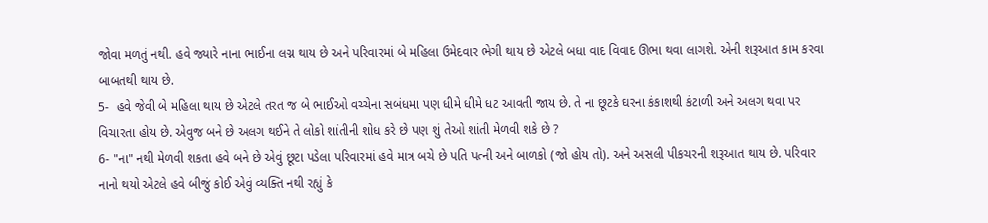જોવા મળતું નથી. હવે જ્યારે નાના ભાઈના લગ્ન થાય છે અને પરિવારમાં બે મહિલા ઉમેદવાર ભેગી થાય છે એટલે બધા વાદ વિવાદ ઊભા થવા લાગશે. એની શરૂઆત કામ કરવા બાબતથી થાય છે.
5-  હવે જેવી બે મહિલા થાય છે એટલે તરત જ બે ભાઈઓ વચ્ચેના સબંધમા પણ ધીમે ધીમે ધટ આવતી જાય છે. તે ના છૂટકે ઘરના કંકાશથી કંટાળી અને અલગ થવા પર વિચારતા હોય છે. એવુજ બને છે અલગ થઈને તે લોકો શાંતીની શોધ કરે છે પણ શું તેઓ શાંતી મેળવી શકે છે ?
6- "ના" નથી મેળવી શકતા હવે બને છે એવું છૂટા પડેલા પરિવારમાં હવે માત્ર બચે છે પતિ પત્ની અને બાળકો (જો હોય તો). અને અસલી પીકચરની શરૂઆત થાય છે. પરિવાર નાનો થયો એટલે હવે બીજું કોઈ એવું વ્યક્તિ નથી રહ્યું કે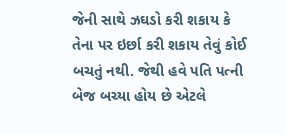જેની સાથે ઝઘડો કરી શકાય કે તેના પર ઇર્છા કરી શકાય તેવું કોઈ બચતું નથી. જેથી હવે પતિ પત્ની બેજ બચ્યા હોય છે એટલે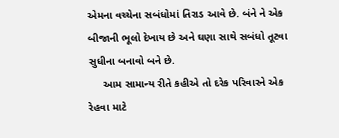એમના વચ્ચેના સબંધોમાં તિરાડ આવે છે. બંને ને એક બીજાની ભૂલો દેખાય છે અને ઘણા સાથે સબંધો તૂટવા સુધીના બનાવો બને છે.
     આમ સામાન્ય રીતે કહીએ તો દરેક પરિવારને એક રેહવા માટે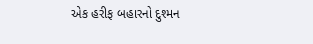એક હરીફ બહારનો દુશ્મન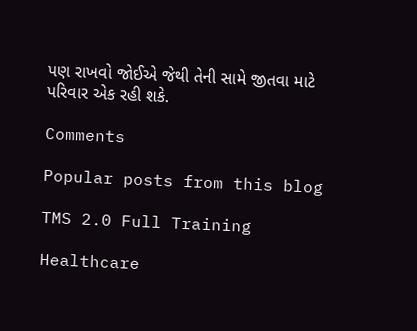પણ રાખવો જોઈએ જેથી તેની સામે જીતવા માટે પરિવાર એક રહી શકે.

Comments

Popular posts from this blog

TMS 2.0 Full Training

Healthcare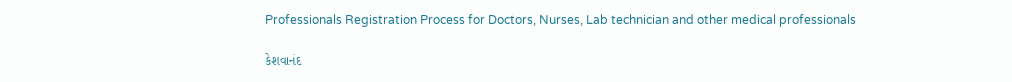Professionals Registration Process for Doctors, Nurses, Lab technician and other medical professionals

કેશવાનંદ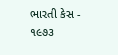ભારતી કેસ - ૧૯૭૩